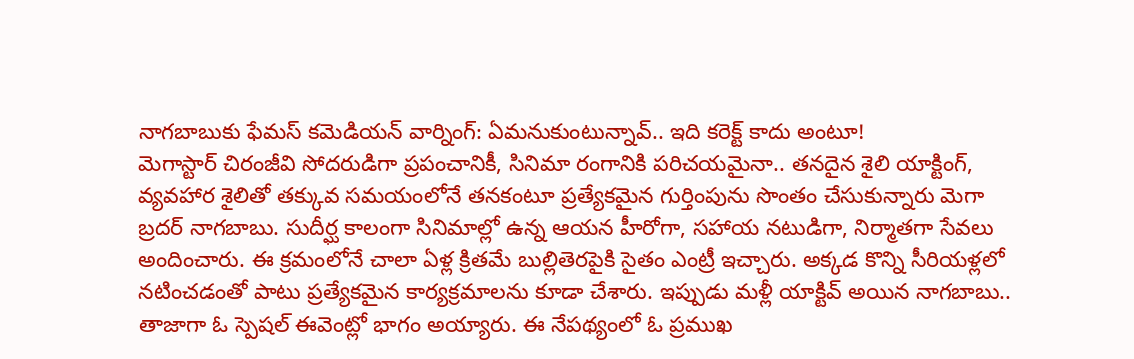నాగబాబుకు ఫేమస్ కమెడియన్ వార్నింగ్: ఏమనుకుంటున్నావ్.. ఇది కరెక్ట్ కాదు అంటూ!
మెగాస్టార్ చిరంజీవి సోదరుడిగా ప్రపంచానికీ, సినిమా రంగానికి పరిచయమైనా.. తనదైన శైలి యాక్టింగ్, వ్యవహార శైలితో తక్కువ సమయంలోనే తనకంటూ ప్రత్యేకమైన గుర్తింపును సొంతం చేసుకున్నారు మెగా బ్రదర్ నాగబాబు. సుదీర్ఘ కాలంగా సినిమాల్లో ఉన్న ఆయన హీరోగా, సహాయ నటుడిగా, నిర్మాతగా సేవలు అందించారు. ఈ క్రమంలోనే చాలా ఏళ్ల క్రితమే బుల్లితెరపైకి సైతం ఎంట్రీ ఇచ్చారు. అక్కడ కొన్ని సీరియళ్లలో నటించడంతో పాటు ప్రత్యేకమైన కార్యక్రమాలను కూడా చేశారు. ఇప్పుడు మళ్లీ యాక్టివ్ అయిన నాగబాబు.. తాజాగా ఓ స్పెషల్ ఈవెంట్లో భాగం అయ్యారు. ఈ నేపథ్యంలో ఓ ప్రముఖ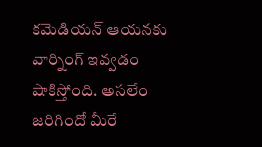కమెడియన్ ఆయనకు వార్నింగ్ ఇవ్వడం షాకిస్తోంది. అసలేం జరిగిందో మీరే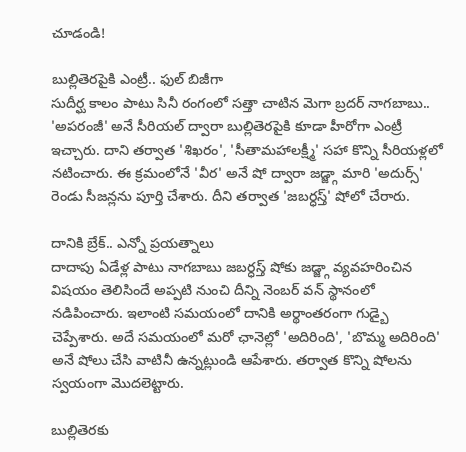చూడండి!

బుల్లితెరపైకి ఎంట్రీ.. ఫుల్ బిజీగా
సుదీర్ఘ కాలం పాటు సినీ రంగంలో సత్తా చాటిన మెగా బ్రదర్ నాగబాబు.. 'అపరంజీ' అనే సీరియల్ ద్వారా బుల్లితెరపైకి కూడా హీరోగా ఎంట్రీ ఇచ్చారు. దాని తర్వాత 'శిఖరం', 'సీతామహాలక్ష్మీ' సహా కొన్ని సీరియళ్లలో నటించారు. ఈ క్రమంలోనే 'వీర' అనే షో ద్వారా జడ్జ్గా మారి 'అదుర్స్' రెండు సీజన్లను పూర్తి చేశారు. దీని తర్వాత 'జబర్ధస్త్' షోలో చేరారు.

దానికి బ్రేక్.. ఎన్నో ప్రయత్నాలు
దాదాపు ఏడేళ్ల పాటు నాగబాబు జబర్ధస్త్ షోకు జడ్జ్గా వ్యవహరించిన విషయం తెలిసిందే అప్పటి నుంచి దీన్ని నెంబర్ వన్ స్థానంలో నడిపించారు. ఇలాంటి సమయంలో దానికి అర్థాంతరంగా గుడ్బై చెప్పేశారు. అదే సమయంలో మరో ఛానెల్లో 'అదిరింది', 'బొమ్మ అదిరింది' అనే షోలు చేసి వాటినీ ఉన్నట్లుండి ఆపేశారు. తర్వాత కొన్ని షోలను స్వయంగా మొదలెట్టారు.

బుల్లితెరకు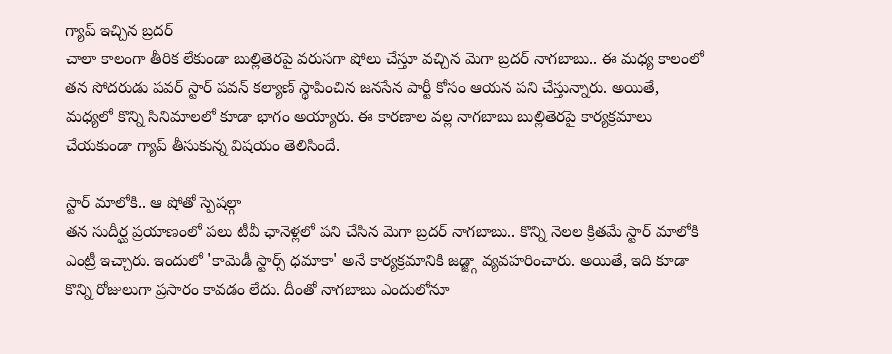గ్యాప్ ఇచ్చిన బ్రదర్
చాలా కాలంగా తీరిక లేకుండా బుల్లితెరపై వరుసగా షోలు చేస్తూ వచ్చిన మెగా బ్రదర్ నాగబాబు.. ఈ మధ్య కాలంలో తన సోదరుడు పవర్ స్టార్ పవన్ కల్యాణ్ స్థాపించిన జనసేన పార్టీ కోసం ఆయన పని చేస్తున్నారు. అయితే, మధ్యలో కొన్ని సినిమాలలో కూడా భాగం అయ్యారు. ఈ కారణాల వల్ల నాగబాబు బుల్లితెరపై కార్యక్రమాలు చేయకుండా గ్యాప్ తీసుకున్న విషయం తెలిసిందే.

స్టార్ మాలోకి.. ఆ షోతో స్పెషల్గా
తన సుదీర్ఘ ప్రయాణంలో పలు టీవీ ఛానెళ్లలో పని చేసిన మెగా బ్రదర్ నాగబాబు.. కొన్ని నెలల క్రితమే స్టార్ మాలోకి ఎంట్రీ ఇచ్చారు. ఇందులో 'కామెడీ స్టార్స్ ధమాకా' అనే కార్యక్రమానికి జడ్జ్గా వ్యవహరించారు. అయితే, ఇది కూడా కొన్ని రోజులుగా ప్రసారం కావడం లేదు. దీంతో నాగబాబు ఎందులోనూ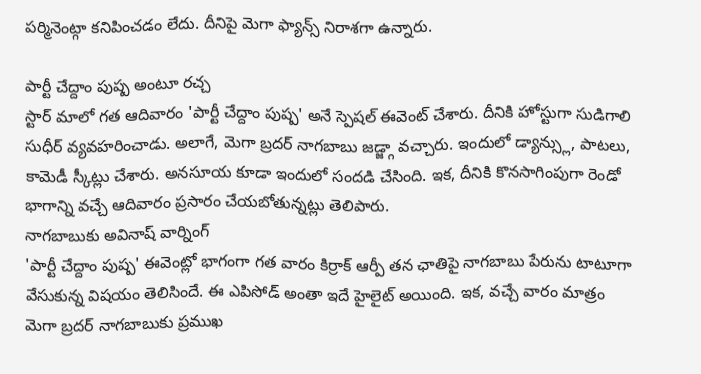పర్మినెంట్గా కనిపించడం లేదు. దీనిపై మెగా ఫ్యాన్స్ నిరాశగా ఉన్నారు.

పార్టీ చేద్దాం పుష్ప అంటూ రచ్చ
స్టార్ మాలో గత ఆదివారం 'పార్టీ చేద్దాం పుష్ప' అనే స్పెషల్ ఈవెంట్ చేశారు. దీనికి హోస్టుగా సుడిగాలి సుధీర్ వ్యవహరించాడు. అలాగే, మెగా బ్రదర్ నాగబాబు జడ్జ్గా వచ్చారు. ఇందులో డ్యాన్స్లు, పాటలు, కామెడీ స్కీట్లు చేశారు. అనసూయ కూడా ఇందులో సందడి చేసింది. ఇక, దీనికి కొనసాగింపుగా రెండో భాగాన్ని వచ్చే ఆదివారం ప్రసారం చేయబోతున్నట్లు తెలిపారు.
నాగబాబుకు అవినాష్ వార్నింగ్
'పార్టీ చేద్దాం పుష్ప' ఈవెంట్లో భాగంగా గత వారం కిర్రాక్ ఆర్పీ తన ఛాతిపై నాగబాబు పేరును టాటూగా వేసుకున్న విషయం తెలిసిందే. ఈ ఎపిసోడ్ అంతా ఇదే హైలైట్ అయింది. ఇక, వచ్చే వారం మాత్రం మెగా బ్రదర్ నాగబాబుకు ప్రముఖ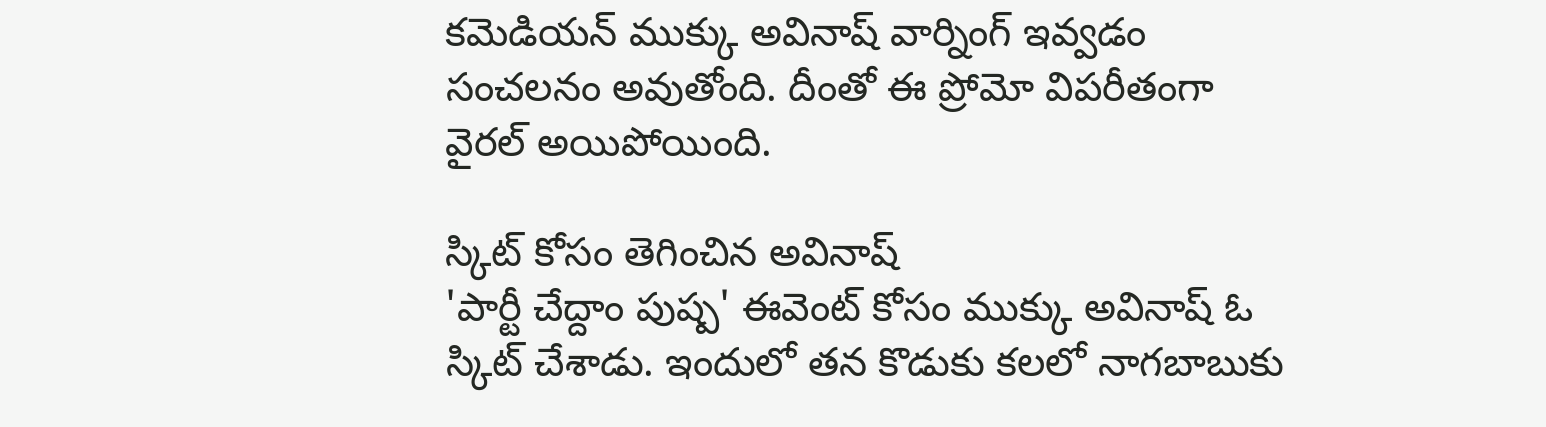కమెడియన్ ముక్కు అవినాష్ వార్నింగ్ ఇవ్వడం సంచలనం అవుతోంది. దీంతో ఈ ప్రోమో విపరీతంగా వైరల్ అయిపోయింది.

స్కిట్ కోసం తెగించిన అవినాష్
'పార్టీ చేద్దాం పుష్ప' ఈవెంట్ కోసం ముక్కు అవినాష్ ఓ స్కిట్ చేశాడు. ఇందులో తన కొడుకు కలలో నాగబాబుకు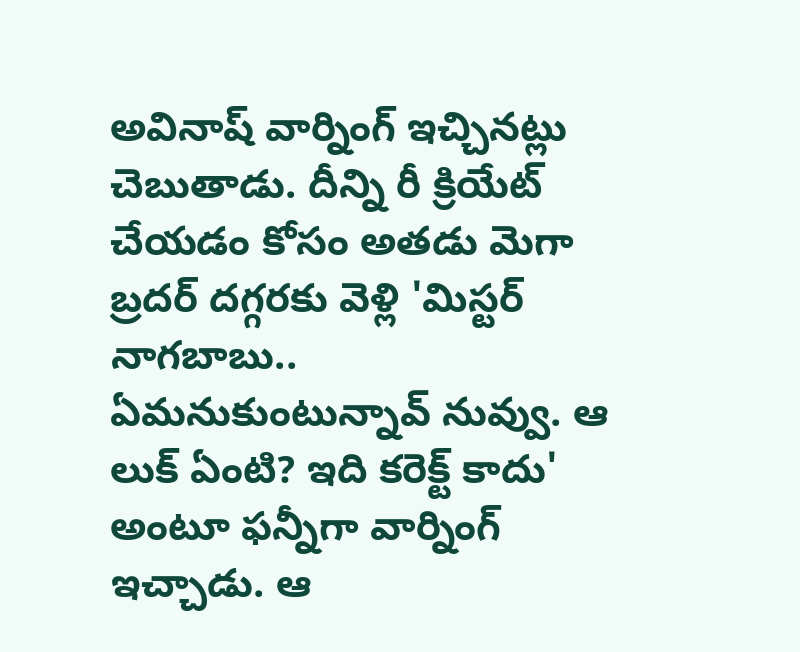అవినాష్ వార్నింగ్ ఇచ్చినట్లు చెబుతాడు. దీన్ని రీ క్రియేట్ చేయడం కోసం అతడు మెగా బ్రదర్ దగ్గరకు వెళ్లి 'మిస్టర్ నాగబాబు.. ఏమనుకుంటున్నావ్ నువ్వు. ఆ లుక్ ఏంటి? ఇది కరెక్ట్ కాదు' అంటూ ఫన్నీగా వార్నింగ్ ఇచ్చాడు. ఆ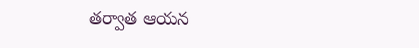తర్వాత ఆయన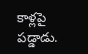కాళ్లపై పడ్డాడు.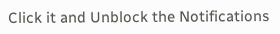Click it and Unblock the Notifications